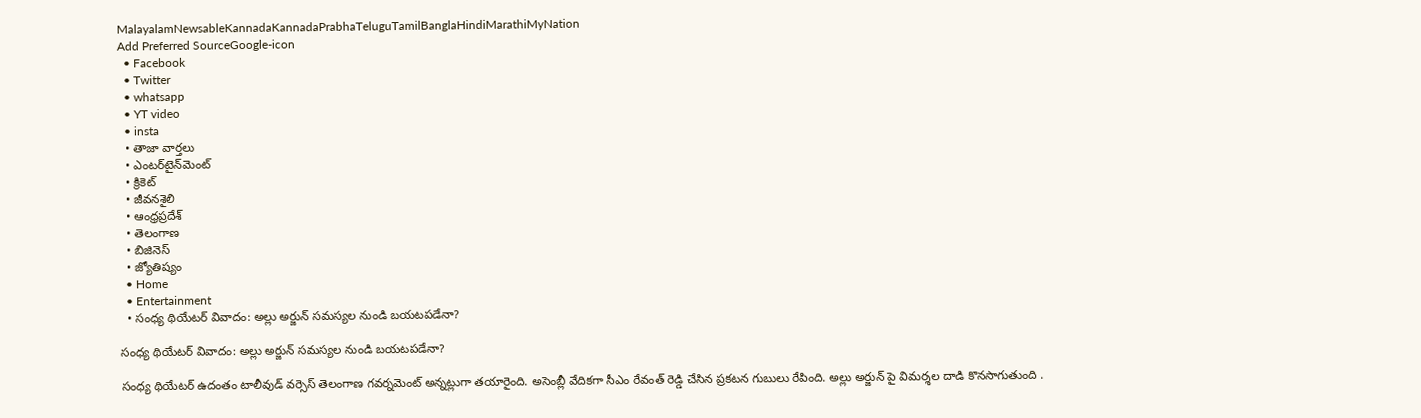MalayalamNewsableKannadaKannadaPrabhaTeluguTamilBanglaHindiMarathiMyNation
Add Preferred SourceGoogle-icon
  • Facebook
  • Twitter
  • whatsapp
  • YT video
  • insta
  • తాజా వార్తలు
  • ఎంటర్‌టైన్‌మెంట్
  • క్రికెట్
  • జీవనశైలి
  • ఆంధ్రప్రదేశ్
  • తెలంగాణ
  • బిజినెస్
  • జ్యోతిష్యం
  • Home
  • Entertainment
  • సంధ్య థియేటర్ వివాదం: అల్లు అర్జున్ సమస్యల నుండి బయటపడేనా?

సంధ్య థియేటర్ వివాదం: అల్లు అర్జున్ సమస్యల నుండి బయటపడేనా?

సంధ్య థియేటర్ ఉదంతం టాలీవుడ్ వర్సెస్ తెలంగాణ గవర్నమెంట్ అన్నట్లుగా తయారైంది. అసెంబ్లీ వేదికగా సీఎం రేవంత్ రెడ్డి చేసిన ప్రకటన గుబులు రేపింది. అల్లు అర్జున్ పై విమర్శల దాడి కొనసాగుతుంది .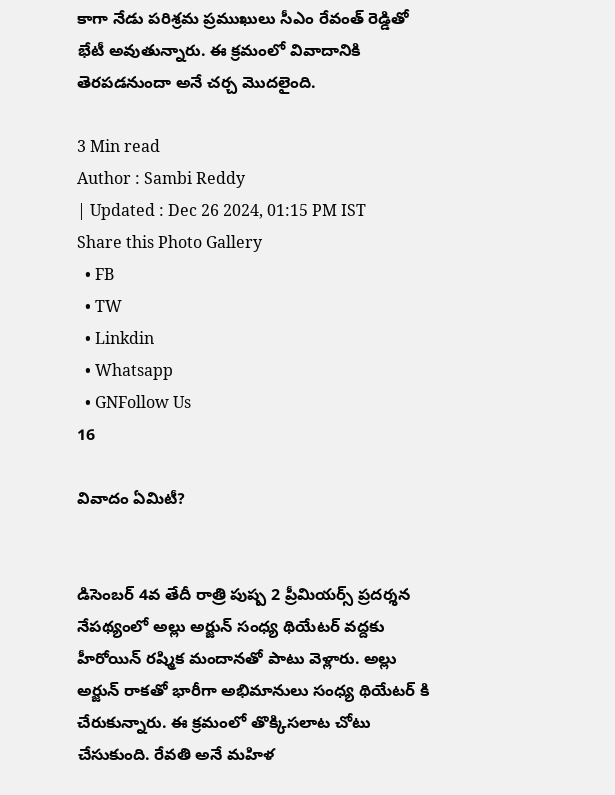కాగా నేడు పరిశ్రమ ప్రముఖులు సీఎం రేవంత్ రెడ్డితో భేటీ అవుతున్నారు. ఈ క్రమంలో వివాదానికి తెరపడనుందా అనే చర్చ మొదలైంది.

3 Min read
Author : Sambi Reddy
| Updated : Dec 26 2024, 01:15 PM IST
Share this Photo Gallery
  • FB
  • TW
  • Linkdin
  • Whatsapp
  • GNFollow Us
16

వివాదం ఏమిటీ?


డిసెంబర్ 4వ తేదీ రాత్రి పుష్ప 2 ప్రీమియర్స్ ప్రదర్శన నేపథ్యంలో అల్లు అర్జున్ సంధ్య థియేటర్ వద్దకు హీరోయిన్ రష్మిక మందానతో పాటు వెళ్లారు. అల్లు అర్జున్ రాకతో భారీగా అభిమానులు సంధ్య థియేటర్ కి చేరుకున్నారు. ఈ క్రమంలో తొక్కిసలాట చోటు చేసుకుంది. రేవతి అనే మహిళ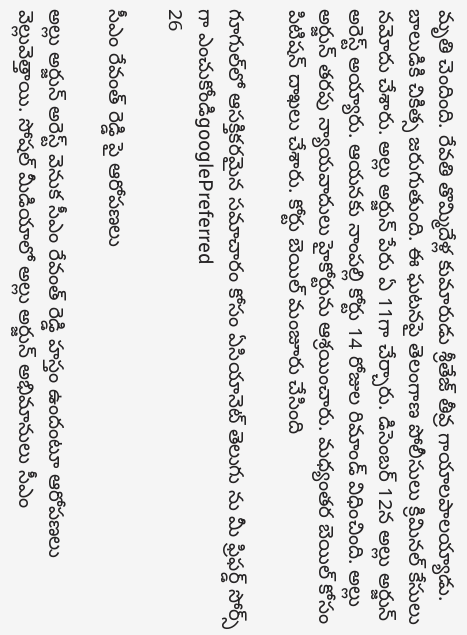మృతి చెందింది. రేవతి తొమ్మిదేళ్ల కుమారుడు శ్రీతేజ్ తీవ్ర గాయాలపాలయ్యాడు. బాలుడికి చికిత్స జరుగుతుంది. ఈ ఘటనపై తెలంగాణ పోలీసులు క్రిమినల్ కేసులు నమోదు చేశారు. అల్లు అర్జున్ పేరు ఏ 11గా చేర్చారు. డిసెంబర్ 12న అల్లు అర్జున్ అరెస్ట్ అయ్యారు. ఆయనకు నాంపల్లి కోర్టు 14 రోజుల రిమాండ్ విధించింది. అల్లు అర్జున్ తరపు న్యాయవాదులు హైకోర్టును ఆశ్రయించారు. మధ్యంతర బెయిల్ కోసం పిటిషన్ దాఖలు చేశారు. కోర్టు బెయిల్ మంజూరు చేసింది

గూగుల్‌లో ఆసక్తికరమైన సమాచారం కోసం ఏసియానెట్ తెలుగు ను మీ ఫ్రిఫర్డ్ సోర్స్ గా ఎంచుకోండిgooglePreferred
26

సీఎం రేవంత్ రెడ్డి పై ఆరోపణలు

అల్లు అర్జున్ అరెస్ట్ వెనుక సీఎం రేవంత్ రెడ్డి హస్తం ఉందంటూ ఆరోపణలు వెల్లువెత్తాయి. సోషల్ మీడియాలో అల్లు అర్జున్ అభిమానులు సీఎం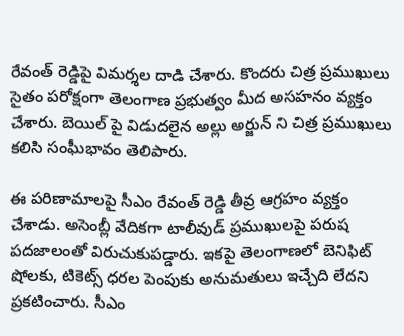రేవంత్ రెడ్డిపై విమర్శల దాడి చేశారు. కొందరు చిత్ర ప్రముఖులు సైతం పరోక్షంగా తెలంగాణ ప్రభుత్వం మీద అసహనం వ్యక్తం చేశారు. బెయిల్ పై విడుదలైన అల్లు అర్జున్ ని చిత్ర ప్రముఖులు కలిసి సంఘీభావం తెలిపారు.

ఈ పరిణామాలపై సీఎం రేవంత్ రెడ్డి తీవ్ర ఆగ్రహం వ్యక్తం చేశాడు. అసెంబ్లీ వేదికగా టాలీవుడ్ ప్రముఖులపై పరుష పదజాలంతో విరుచుకుపడ్డారు. ఇకపై తెలంగాణలో బెనిఫిట్ షోలకు, టికెట్స్ ధరల పెంపుకు అనుమతులు ఇచ్చేది లేదని ప్రకటించారు. సీఎం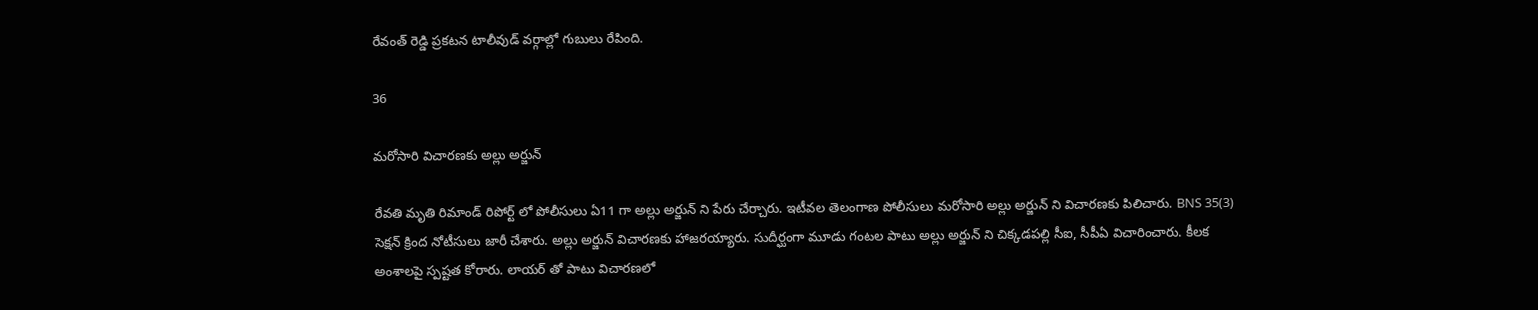రేవంత్ రెడ్డి ప్రకటన టాలీవుడ్ వర్గాల్లో గుబులు రేపింది.

36

మరోసారి విచారణకు అల్లు అర్జున్

రేవతి మృతి రిమాండ్ రిపోర్ట్ లో పోలీసులు ఏ11 గా అల్లు అర్జున్ ని పేరు చేర్చారు. ఇటీవల తెలంగాణ పోలీసులు మరోసారి అల్లు అర్జున్ ని విచారణకు పిలిచారు. BNS 35(3) సెక్షన్ క్రింద నోటీసులు జారీ చేశారు. అల్లు అర్జున్ విచారణకు హాజరయ్యారు. సుదీర్ఘంగా మూడు గంటల పాటు అల్లు అర్జున్ ని చిక్కడపల్లి సీఐ, సీపీఏ విచారించారు. కీలక అంశాలపై స్పష్టత కోరారు. లాయర్ తో పాటు విచారణలో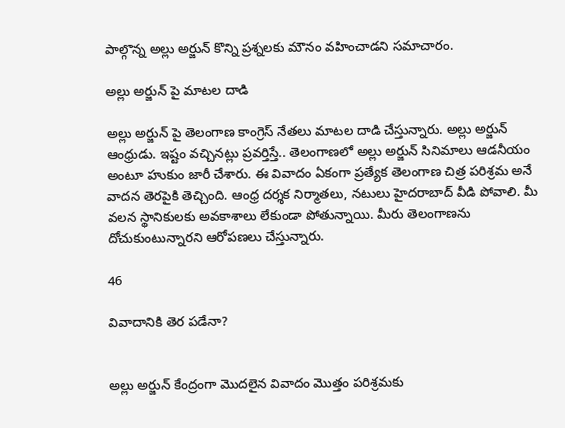పాల్గొన్న అల్లు అర్జున్ కొన్ని ప్రశ్నలకు మౌనం వహించాడని సమాచారం.

అల్లు అర్జున్ పై మాటల దాడి

అల్లు అర్జున్ పై తెలంగాణ కాంగ్రెస్ నేతలు మాటల దాడి చేస్తున్నారు. అల్లు అర్జున్ ఆంధ్రుడు. ఇష్టం వచ్చినట్లు ప్రవర్తిస్తే.. తెలంగాణలో అల్లు అర్జున్ సినిమాలు ఆడనీయం అంటూ హుకుం జారీ చేశారు. ఈ వివాదం ఏకంగా ప్రత్యేక తెలంగాణ చిత్ర పరిశ్రమ అనే వాదన తెరపైకి తెచ్చింది. ఆంధ్ర దర్శక నిర్మాతలు, నటులు హైదరాబాద్ వీడి పోవాలి. మీ వలన స్థానికులకు అవకాశాలు లేకుండా పోతున్నాయి. మీరు తెలంగాణను దోచుకుంటున్నారని ఆరోపణలు చేస్తున్నారు.

46

వివాదానికి తెర పడేనా?


అల్లు అర్జున్ కేంద్రంగా మొదలైన వివాదం మొత్తం పరిశ్రమకు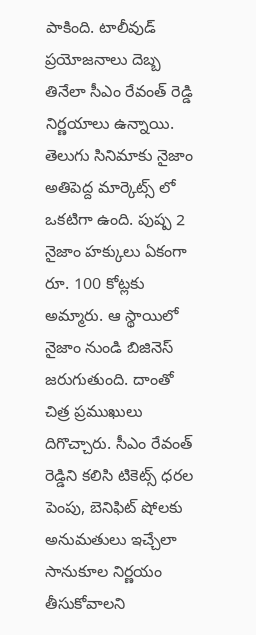పాకింది. టాలీవుడ్ ప్రయోజనాలు దెబ్బ తినేలా సీఎం రేవంత్ రెడ్డి నిర్ణయాలు ఉన్నాయి. తెలుగు సినిమాకు నైజాం అతిపెద్ద మార్కెట్స్ లో ఒకటిగా ఉంది. పుష్ప 2 నైజాం హక్కులు ఏకంగా రూ. 100 కోట్లకు అమ్మారు. ఆ స్థాయిలో నైజాం నుండి బిజినెస్ జరుగుతుంది. దాంతో చిత్ర ప్రముఖులు దిగొచ్చారు. సీఎం రేవంత్ రెడ్డిని కలిసి టికెట్స్ ధరల పెంపు, బెనిఫిట్ షోలకు అనుమతులు ఇచ్చేలా సానుకూల నిర్ణయం తీసుకోవాలని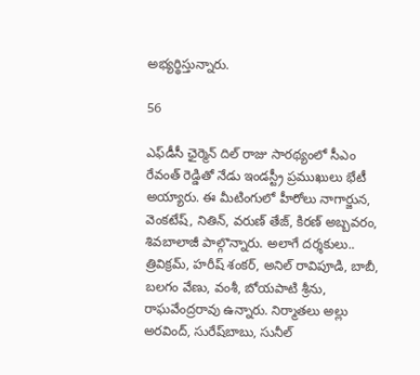అభ్యర్థిస్తున్నారు.

56

ఎఫ్‌డీసీ ఛైర్మెన్‌ దిల్‌ రాజు సారథ్యంలో సీఎం రేవంత్ రెడ్డితో నేడు ఇండస్ట్రీ ప్రముఖులు భేటీ అయ్యారు. ఈ మీటింగులో హీరోలు నాగార్జున, వెంకటేష్‌, నితిన్‌, వరుణ్‌ తేజ్‌, కిరణ్‌ అబ్బవరం, శివబాలాజీ పాల్గొన్నారు. అలాగే దర్శకులు.. త్రివిక్రమ్‌, హరీష్‌ శంకర్‌, అనిల్‌ రావిపూడి, బాబీ, బలగం వేణు, వంశీ, బోయపాటి శ్రీను,  రాఘవేంద్రరావు ఉన్నారు. నిర్మాతలు అల్లు అరవింద్‌, సురేష్‌బాబు, సునీల్‌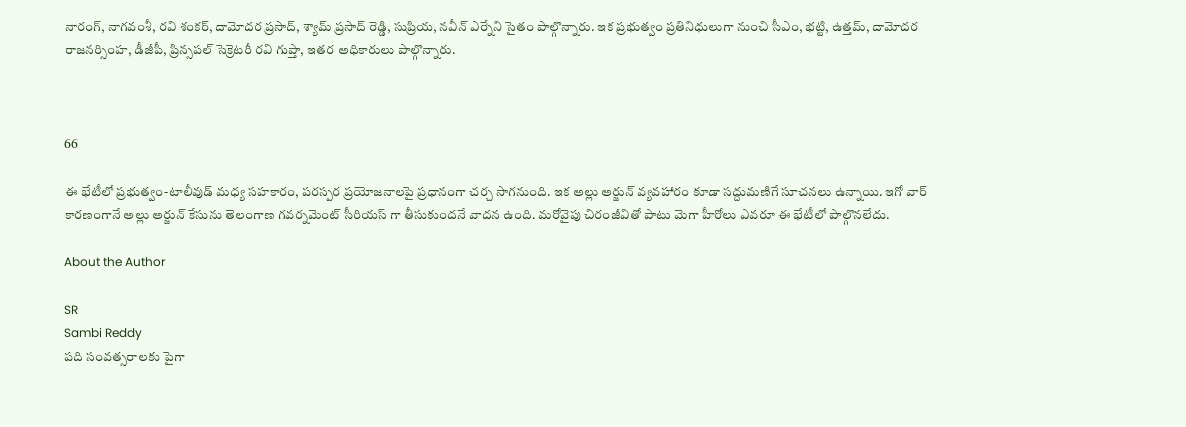నారంగ్‌, నాగవంశీ, రవి శంకర్‌, దామోదర ప్రసాద్‌, శ్యామ్‌ ప్రసాద్‌ రెడ్డి, సుప్రియ, నవీన్‌ ఎర్నేని సైతం పాల్గొన్నారు. ఇక ప్రభుత్వం ప్రతినిధులుగా నుంచి సీఎం, భట్టి, ఉత్తమ్, దామోదర రాజనర్సింహ, డీజీపీ, ప్రిన్సపల్‌ సెక్రెటరీ రవి గుప్తా, ఇతర అధికారులు పాల్గొన్నారు.



66

ఈ భేటీలో ప్రభుత్వం-టాలీవుడ్ మధ్య సహకారం, పరస్పర ప్రయోజనాలపై ప్రధానంగా చర్చ సాగనుంది. ఇక అల్లు అర్జున్ వ్యవహారం కూడా సద్దుమణిగే సూచనలు ఉన్నాయి. ఇగో వార్ కారణంగానే అల్లు అర్జున్ కేసును తెలంగాణ గవర్నమెంట్ సీరియస్ గా తీసుకుందనే వాదన ఉంది. మరోవైపు చిరంజీవితో పాటు మెగా హీరోలు ఎవరూ ఈ భేటీలో పాల్గొనలేదు.

About the Author

SR
Sambi Reddy
పది సంవత్సరాలకు పైగా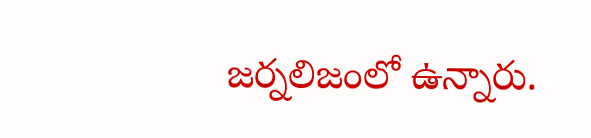జర్నలిజంలో ఉన్నారు.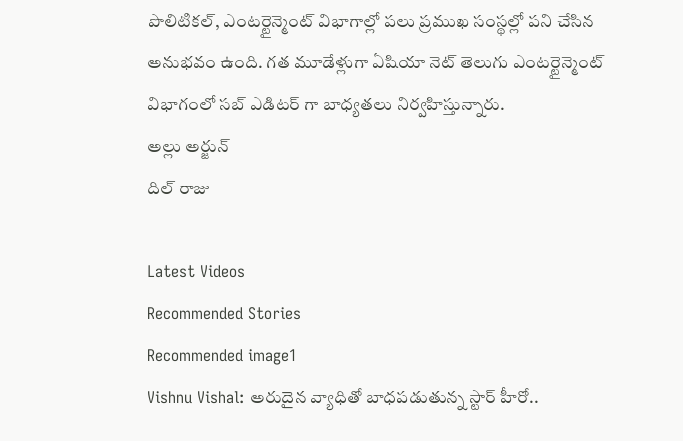పొలిటికల్, ఎంటర్టైన్మెంట్ విభాగాల్లో పలు ప్రముఖ సంస్థల్లో పని చేసిన అనుభవం ఉంది. గత మూడేళ్లుగా ఏషియా నెట్ తెలుగు ఎంటర్టైన్మెంట్ విభాగంలో సబ్ ఎడిటర్ గా బాధ్యతలు నిర్వహిస్తున్నారు.
అల్లు అర్జున్
దిల్ రాజు

Latest Videos
Recommended Stories
Recommended image1
Vishnu Vishal: అరుదైన వ్యాధితో బాధపడుతున్న స్టార్‌ హీరో..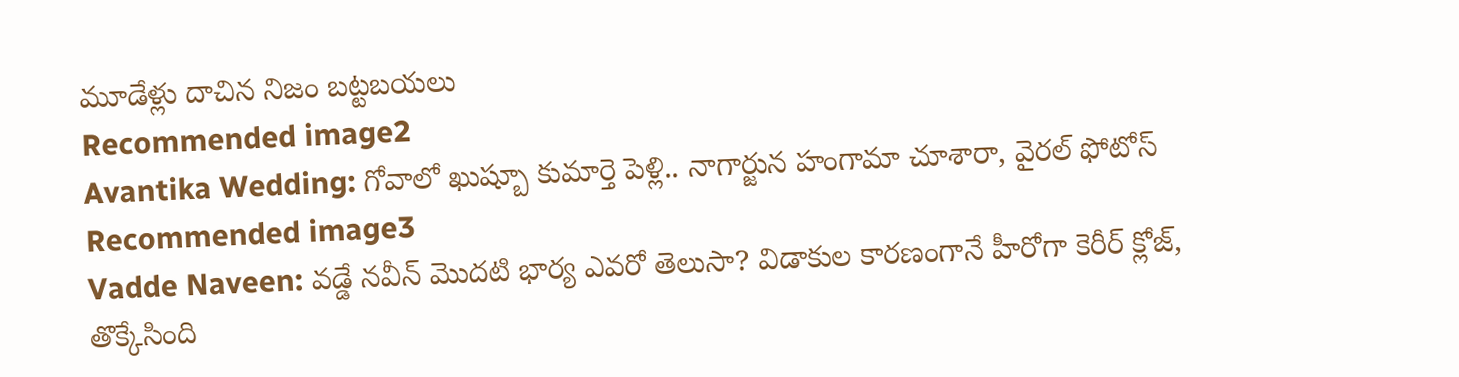మూడేళ్లు దాచిన నిజం బట్టబయలు
Recommended image2
Avantika Wedding: గోవాలో ఖుష్బూ కుమార్తె పెళ్లి.. నాగార్జున హంగామా చూశారా, వైరల్ ఫోటోస్
Recommended image3
Vadde Naveen: వడ్డే నవీన్‌ మొదటి భార్య ఎవరో తెలుసా? విడాకుల కారణంగానే హీరోగా కెరీర్‌ క్లోజ్‌, తొక్కేసింది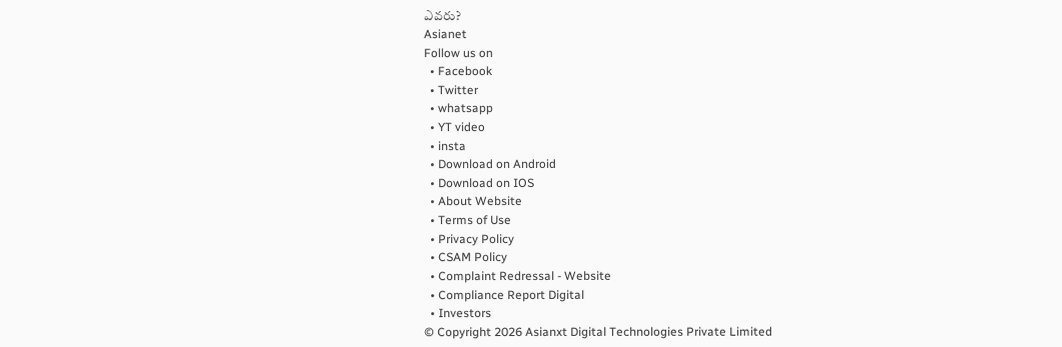ఎవరు?
Asianet
Follow us on
  • Facebook
  • Twitter
  • whatsapp
  • YT video
  • insta
  • Download on Android
  • Download on IOS
  • About Website
  • Terms of Use
  • Privacy Policy
  • CSAM Policy
  • Complaint Redressal - Website
  • Compliance Report Digital
  • Investors
© Copyright 2026 Asianxt Digital Technologies Private Limited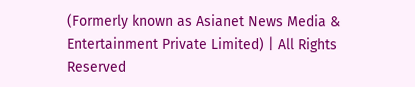(Formerly known as Asianet News Media & Entertainment Private Limited) | All Rights Reserved